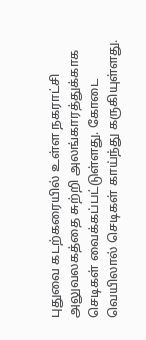புதுவை கடற்கரையில் உள்ள நகராட்சி அலுவலகத்தை சுற்றி அலங்காரத்துக்காக செடிகள் வைக்கப்பட்டுள்ளது. கோடை வெயிலால் செடிகள் காய்ந்து கருகியுள்ளது.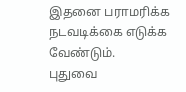இதனை பராமரிக்க நடவடிக்கை எடுக்க வேண்டும்.
புதுவை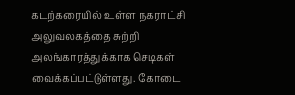கடற்கரையில் உள்ள நகராட்சி அலுவலகத்தை சுற்றி அலங்காரத்துக்காக செடிகள் வைக்கப்பட்டுள்ளது. கோடை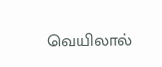வெயிலால்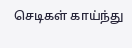செடிகள் காய்ந்து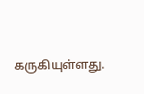கருகியுள்ளது.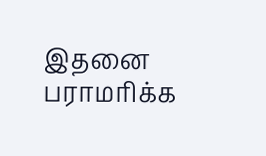இதனை பராமரிக்க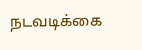நடவடிக்கை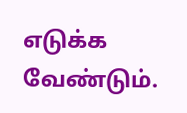எடுக்க வேண்டும்.